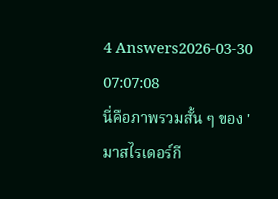4 Answers2026-03-30 07:07:08
นี่คือภาพรวมสั้น ๆ ของ 'มาสไรเดอร์กี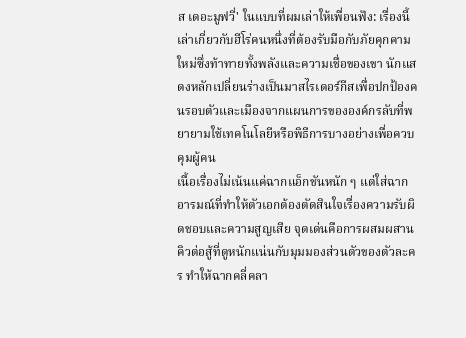ส เดอะมูฟวี่' ในแบบที่ผมเล่าให้เพื่อนฟัง: เรื่องนี้เล่าเกี่ยวกับฮีโร่คนหนึ่งที่ต้องรับมือกับภัยคุกคามใหม่ซึ่งท้าทายทั้งพลังและความเชื่อของเขา นักแสดงหลักเปลี่ยนร่างเป็นมาสไรเดอร์กีสเพื่อปกป้องคนรอบตัวและเมืองจากแผนการขององค์กรลับที่พยายามใช้เทคโนโลยีหรือพิธีการบางอย่างเพื่อควบคุมผู้คน
เนื้อเรื่องไม่เน้นแค่ฉากแอ็กชันหนัก ๆ แต่ใส่ฉากอารมณ์ที่ทำให้ตัวเอกต้องตัดสินใจเรื่องความรับผิดชอบและความสูญเสีย จุดเด่นคือการผสมผสานคิวต่อสู้ที่ดูหนักแน่นกับมุมมองส่วนตัวของตัวละคร ทำให้ฉากคลี่คลา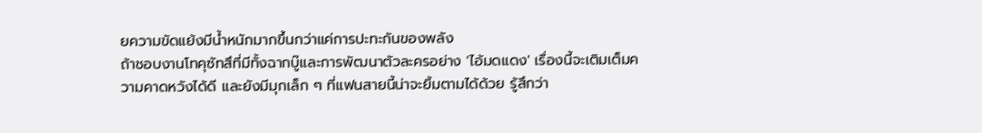ยความขัดแย้งมีน้ำหนักมากขึ้นกว่าแค่การปะทะกันของพลัง
ถ้าชอบงานโทคุซัทสึที่มีทั้งฉากบู๊และการพัฒนาตัวละครอย่าง 'ไอ้มดแดง' เรื่องนี้จะเติมเต็มความคาดหวังได้ดี และยังมีมุกเล็ก ๆ ที่แฟนสายนี้น่าจะยิ้มตามได้ด้วย รู้สึกว่า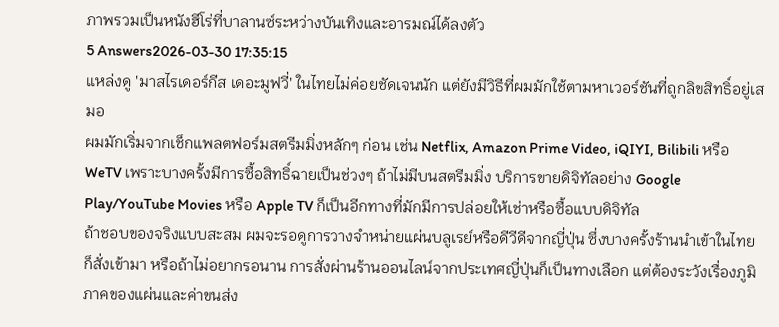ภาพรวมเป็นหนังฮีโร่ที่บาลานซ์ระหว่างบันเทิงและอารมณ์ได้ลงตัว
5 Answers2026-03-30 17:35:15
แหล่งดู 'มาสไรเดอร์กีส เดอะมูฟวี่' ในไทยไม่ค่อยชัดเจนนัก แต่ยังมีวิธีที่ผมมักใช้ตามหาเวอร์ชันที่ถูกลิขสิทธิ์อยู่เสมอ
ผมมักเริ่มจากเช็กแพลตฟอร์มสตรีมมิ่งหลักๆ ก่อน เช่น Netflix, Amazon Prime Video, iQIYI, Bilibili หรือ WeTV เพราะบางครั้งมีการซื้อสิทธิ์ฉายเป็นช่วงๆ ถ้าไม่มีบนสตรีมมิ่ง บริการขายดิจิทัลอย่าง Google Play/YouTube Movies หรือ Apple TV ก็เป็นอีกทางที่มักมีการปล่อยให้เช่าหรือซื้อแบบดิจิทัล
ถ้าชอบของจริงแบบสะสม ผมจะรอดูการวางจำหน่ายแผ่นบลูเรย์หรือดีวีดีจากญี่ปุ่น ซึ่งบางครั้งร้านนำเข้าในไทยก็สั่งเข้ามา หรือถ้าไม่อยากรอนาน การสั่งผ่านร้านออนไลน์จากประเทศญี่ปุ่นก็เป็นทางเลือก แต่ต้องระวังเรื่องภูมิภาคของแผ่นและค่าขนส่ง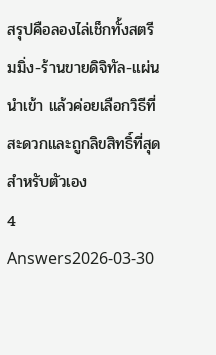สรุปคือลองไล่เช็กทั้งสตรีมมิ่ง-ร้านขายดิจิทัล-แผ่นนำเข้า แล้วค่อยเลือกวิธีที่สะดวกและถูกลิขสิทธิ์ที่สุดสำหรับตัวเอง
4 Answers2026-03-30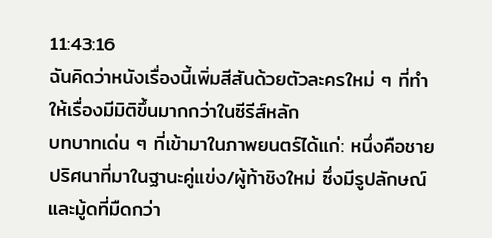11:43:16
ฉันคิดว่าหนังเรื่องนี้เพิ่มสีสันด้วยตัวละครใหม่ ๆ ที่ทำให้เรื่องมีมิติขึ้นมากกว่าในซีรีส์หลัก
บทบาทเด่น ๆ ที่เข้ามาในภาพยนตร์ได้แก่: หนึ่งคือชายปริศนาที่มาในฐานะคู่แข่ง/ผู้ท้าชิงใหม่ ซึ่งมีรูปลักษณ์และมู้ดที่มืดกว่า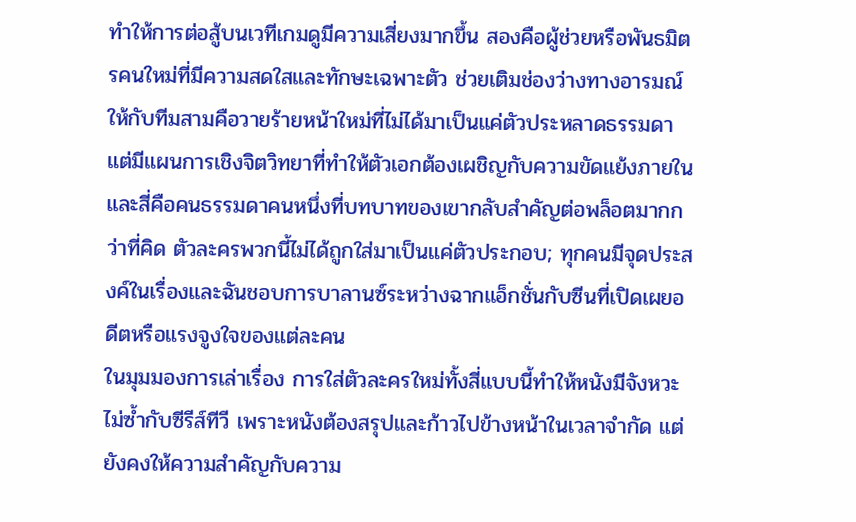ทำให้การต่อสู้บนเวทีเกมดูมีความเสี่ยงมากขึ้น สองคือผู้ช่วยหรือพันธมิตรคนใหม่ที่มีความสดใสและทักษะเฉพาะตัว ช่วยเติมช่องว่างทางอารมณ์ให้กับทีมสามคือวายร้ายหน้าใหม่ที่ไม่ได้มาเป็นแค่ตัวประหลาดธรรมดา แต่มีแผนการเชิงจิตวิทยาที่ทำให้ตัวเอกต้องเผชิญกับความขัดแย้งภายใน และสี่คือคนธรรมดาคนหนึ่งที่บทบาทของเขากลับสำคัญต่อพล็อตมากกว่าที่คิด ตัวละครพวกนี้ไม่ได้ถูกใส่มาเป็นแค่ตัวประกอบ; ทุกคนมีจุดประสงค์ในเรื่องและฉันชอบการบาลานซ์ระหว่างฉากแอ็กชั่นกับซีนที่เปิดเผยอดีตหรือแรงจูงใจของแต่ละคน
ในมุมมองการเล่าเรื่อง การใส่ตัวละครใหม่ทั้งสี่แบบนี้ทำให้หนังมีจังหวะไม่ซ้ำกับซีรีส์ทีวี เพราะหนังต้องสรุปและก้าวไปข้างหน้าในเวลาจำกัด แต่ยังคงให้ความสำคัญกับความ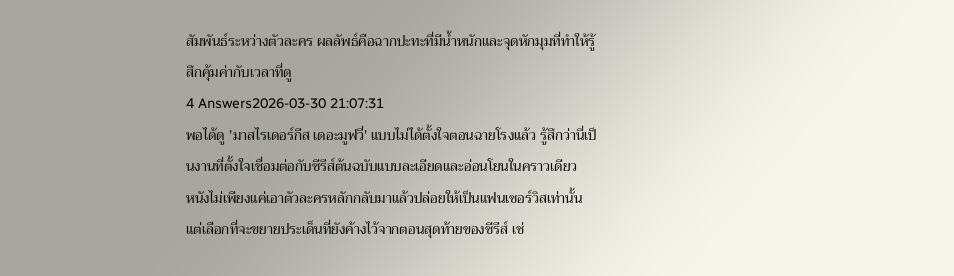สัมพันธ์ระหว่างตัวละคร ผลลัพธ์คือฉากปะทะที่มีน้ำหนักและจุดหักมุมที่ทำให้รู้สึกคุ้มค่ากับเวลาที่ดู
4 Answers2026-03-30 21:07:31
พอได้ดู 'มาสไรเดอร์กีส เดอะมูฟวี่' แบบไม่ได้ตั้งใจตอนฉายโรงแล้ว รู้สึกว่านี่เป็นงานที่ตั้งใจเชื่อมต่อกับซีรีส์ต้นฉบับแบบละเอียดและอ่อนโยนในคราวเดียว
หนังไม่เพียงแค่เอาตัวละครหลักกลับมาแล้วปล่อยให้เป็นแฟนเซอร์วิสเท่านั้น แต่เลือกที่จะขยายประเด็นที่ยังค้างไว้จากตอนสุดท้ายของซีรีส์ เช่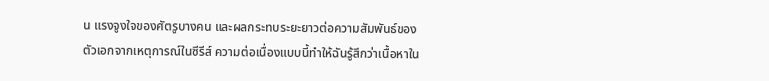น แรงจูงใจของศัตรูบางคน และผลกระทบระยะยาวต่อความสัมพันธ์ของตัวเอกจากเหตุการณ์ในซีรีส์ ความต่อเนื่องแบบนี้ทำให้ฉันรู้สึกว่าเนื้อหาใน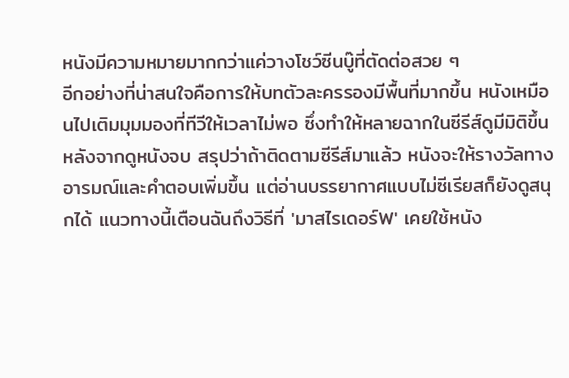หนังมีความหมายมากกว่าแค่วางโชว์ซีนบู๊ที่ตัดต่อสวย ๆ
อีกอย่างที่น่าสนใจคือการให้บทตัวละครรองมีพื้นที่มากขึ้น หนังเหมือนไปเติมมุมมองที่ทีวีให้เวลาไม่พอ ซึ่งทำให้หลายฉากในซีรีส์ดูมีมิติขึ้นหลังจากดูหนังจบ สรุปว่าถ้าติดตามซีรีส์มาแล้ว หนังจะให้รางวัลทางอารมณ์และคำตอบเพิ่มขึ้น แต่อ่านบรรยากาศแบบไม่ซีเรียสก็ยังดูสนุกได้ แนวทางนี้เตือนฉันถึงวิธีที่ 'มาสไรเดอร์W' เคยใช้หนัง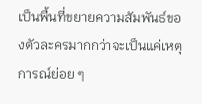เป็นพื้นที่ขยายความสัมพันธ์ของตัวละครมากกว่าจะเป็นแค่เหตุการณ์ย่อย ๆ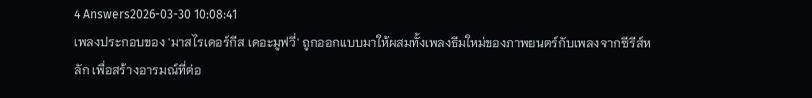4 Answers2026-03-30 10:08:41
เพลงประกอบของ 'มาสไรเดอร์กีส เดอะมูฟวี่' ถูกออกแบบมาให้ผสมทั้งเพลงธีมใหม่ของภาพยนตร์กับเพลงจากซีรีส์หลัก เพื่อสร้างอารมณ์ที่ต่อ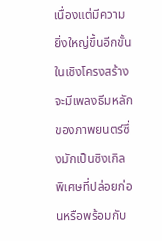เนื่องแต่มีความยิ่งใหญ่ขึ้นอีกขั้น
ในเชิงโครงสร้างจะมีเพลงธีมหลักของภาพยนตร์ซึ่งมักเป็นซิงเกิลพิเศษที่ปล่อยก่อนหรือพร้อมกับ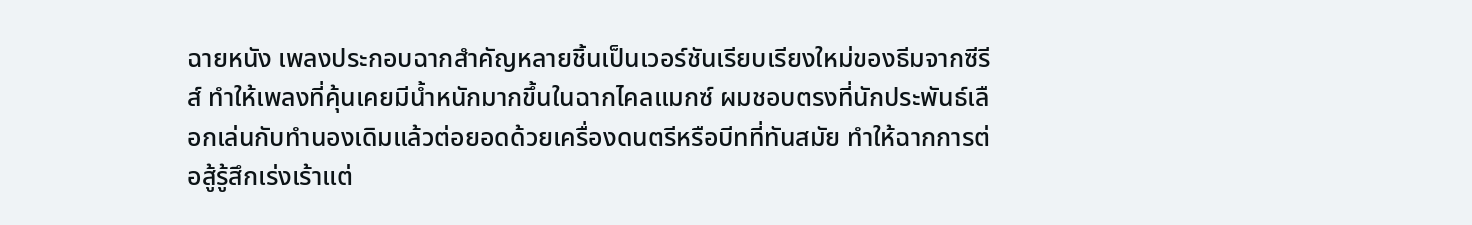ฉายหนัง เพลงประกอบฉากสำคัญหลายชิ้นเป็นเวอร์ชันเรียบเรียงใหม่ของธีมจากซีรีส์ ทำให้เพลงที่คุ้นเคยมีน้ำหนักมากขึ้นในฉากไคลแมกซ์ ผมชอบตรงที่นักประพันธ์เลือกเล่นกับทำนองเดิมแล้วต่อยอดด้วยเครื่องดนตรีหรือบีทที่ทันสมัย ทำให้ฉากการต่อสู้รู้สึกเร่งเร้าแต่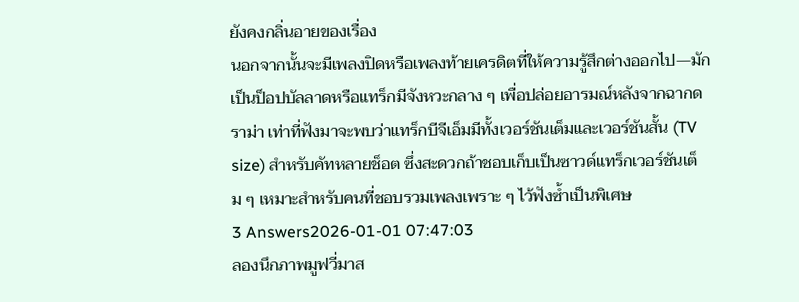ยังคงกลิ่นอายของเรื่อง
นอกจากนั้นจะมีเพลงปิดหรือเพลงท้ายเครดิตที่ให้ความรู้สึกต่างออกไป—มักเป็นป็อปบัลลาดหรือแทร็กมีจังหวะกลาง ๆ เพื่อปล่อยอารมณ์หลังจากฉากดราม่า เท่าที่ฟังมาจะพบว่าแทร็กบีจีเอ็มมีทั้งเวอร์ชันเต็มและเวอร์ชันสั้น (TV size) สำหรับคัทหลายช็อต ซึ่งสะดวกถ้าชอบเก็บเป็นซาวด์แทร็กเวอร์ชันเต็ม ๆ เหมาะสำหรับคนที่ชอบรวมเพลงเพราะ ๆ ไว้ฟังซ้ำเป็นพิเศษ
3 Answers2026-01-01 07:47:03
ลองนึกภาพมูฟวี่มาส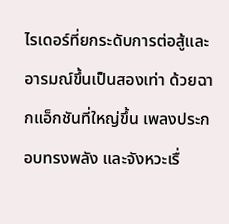ไรเดอร์ที่ยกระดับการต่อสู้และอารมณ์ขึ้นเป็นสองเท่า ด้วยฉากแอ็กชันที่ใหญ่ขึ้น เพลงประกอบทรงพลัง และจังหวะเรื่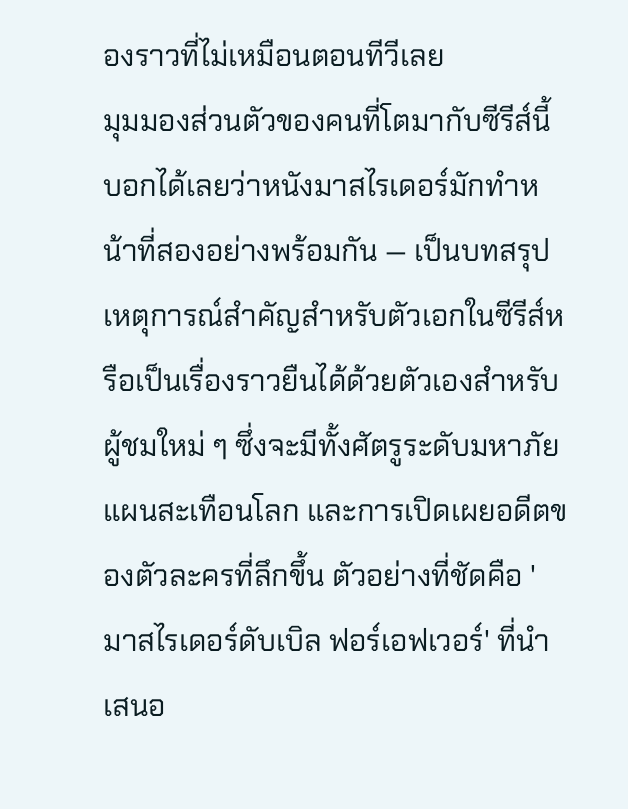องราวที่ไม่เหมือนตอนทีวีเลย
มุมมองส่วนตัวของคนที่โตมากับซีรีส์นี้บอกได้เลยว่าหนังมาสไรเดอร์มักทำหน้าที่สองอย่างพร้อมกัน — เป็นบทสรุปเหตุการณ์สำคัญสำหรับตัวเอกในซีรีส์หรือเป็นเรื่องราวยืนได้ด้วยตัวเองสำหรับผู้ชมใหม่ ๆ ซึ่งจะมีทั้งศัตรูระดับมหาภัย แผนสะเทือนโลก และการเปิดเผยอดีตของตัวละครที่ลึกขึ้น ตัวอย่างที่ชัดคือ 'มาสไรเดอร์ดับเบิล ฟอร์เอฟเวอร์' ที่นำเสนอ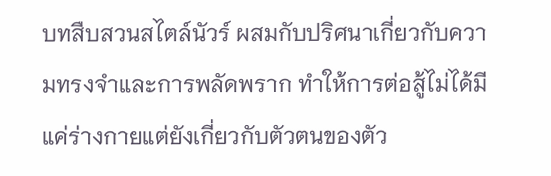บทสืบสวนสไตล์นัวร์ ผสมกับปริศนาเกี่ยวกับความทรงจำและการพลัดพราก ทำให้การต่อสู้ไม่ได้มีแค่ร่างกายแต่ยังเกี่ยวกับตัวตนของตัว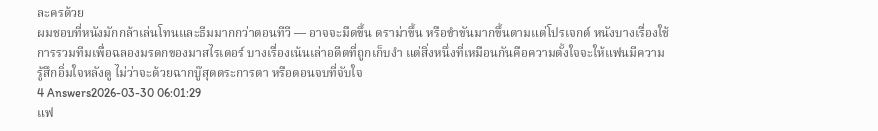ละครด้วย
ผมชอบที่หนังมักกล้าเล่นโทนและธีมมากกว่าตอนทีวี — อาจจะมืดขึ้น ดราม่าขึ้น หรือขำขันมากขึ้นตามแต่โปรเจกต์ หนังบางเรื่องใช้การรวมทีมเพื่อฉลองมรดกของมาสไรเดอร์ บางเรื่องเน้นเล่าอดีตที่ถูกเก็บงำ แต่สิ่งหนึ่งที่เหมือนกันคือความตั้งใจจะให้แฟนมีความรู้สึกอิ่มใจหลังดู ไม่ว่าจะด้วยฉากบู๊สุดตระการตา หรือตอนจบที่จับใจ
4 Answers2026-03-30 06:01:29
แฟ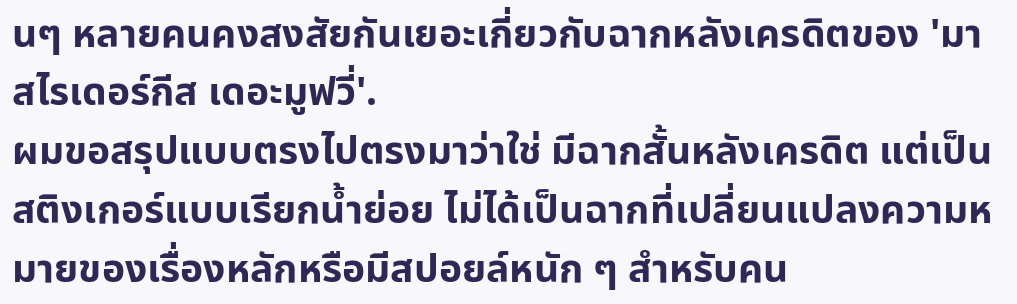นๆ หลายคนคงสงสัยกันเยอะเกี่ยวกับฉากหลังเครดิตของ 'มาสไรเดอร์กีส เดอะมูฟวี่'.
ผมขอสรุปแบบตรงไปตรงมาว่าใช่ มีฉากสั้นหลังเครดิต แต่เป็นสติงเกอร์แบบเรียกน้ำย่อย ไม่ได้เป็นฉากที่เปลี่ยนแปลงความหมายของเรื่องหลักหรือมีสปอยล์หนัก ๆ สำหรับคน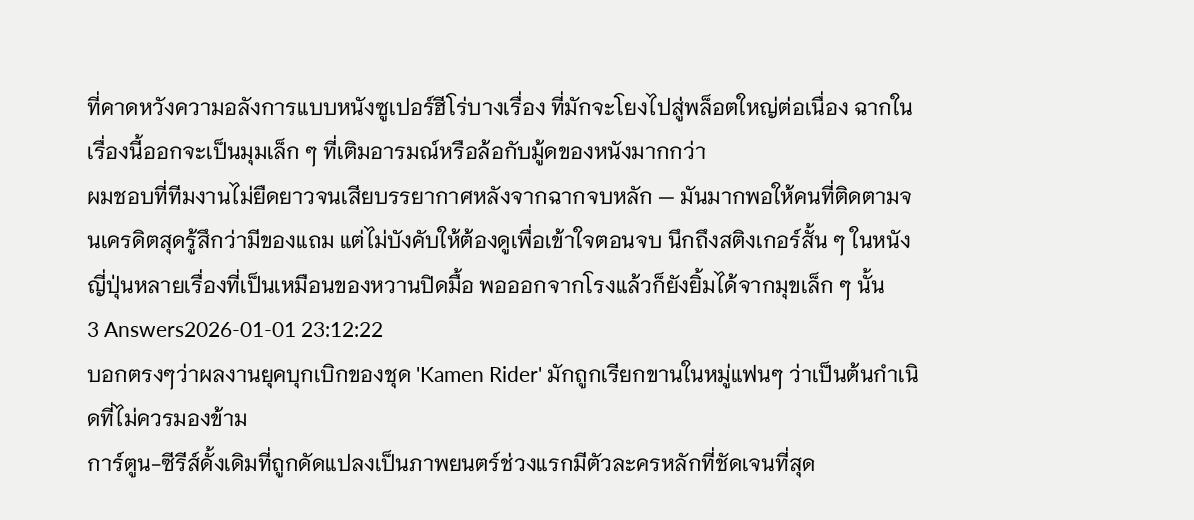ที่คาดหวังความอลังการแบบหนังซูเปอร์ฮีโร่บางเรื่อง ที่มักจะโยงไปสู่พล็อตใหญ่ต่อเนื่อง ฉากในเรื่องนี้ออกจะเป็นมุมเล็ก ๆ ที่เติมอารมณ์หรือล้อกับมู้ดของหนังมากกว่า
ผมชอบที่ทีมงานไม่ยืดยาวจนเสียบรรยากาศหลังจากฉากจบหลัก — มันมากพอให้คนที่ติดตามจนเครดิตสุดรู้สึกว่ามีของแถม แต่ไม่บังคับให้ต้องดูเพื่อเข้าใจตอนจบ นึกถึงสติงเกอร์สั้น ๆ ในหนังญี่ปุ่นหลายเรื่องที่เป็นเหมือนของหวานปิดมื้อ พอออกจากโรงแล้วก็ยังยิ้มได้จากมุขเล็ก ๆ นั้น
3 Answers2026-01-01 23:12:22
บอกตรงๆว่าผลงานยุคบุกเบิกของชุด 'Kamen Rider' มักถูกเรียกขานในหมู่แฟนๆ ว่าเป็นต้นกำเนิดที่ไม่ควรมองข้าม
การ์ตูน-ซีรีส์ดั้งเดิมที่ถูกดัดแปลงเป็นภาพยนตร์ช่วงแรกมีตัวละครหลักที่ชัดเจนที่สุด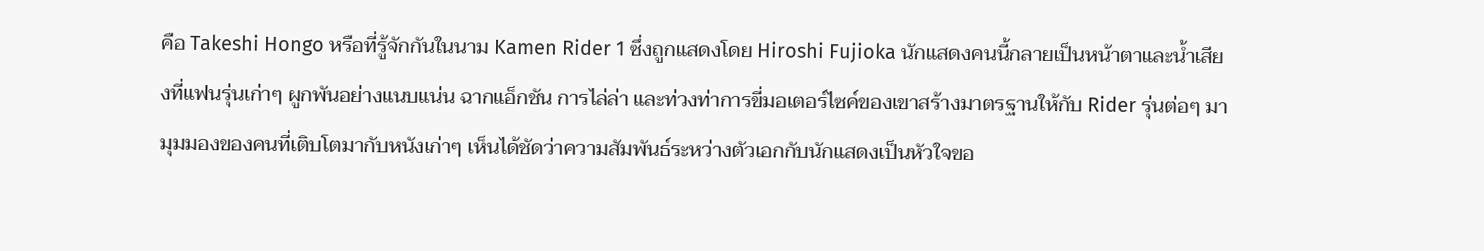คือ Takeshi Hongo หรือที่รู้จักกันในนาม Kamen Rider 1 ซึ่งถูกแสดงโดย Hiroshi Fujioka นักแสดงคนนี้กลายเป็นหน้าตาและน้ำเสียงที่แฟนรุ่นเก่าๆ ผูกพันอย่างแนบแน่น ฉากแอ็กชัน การไล่ล่า และท่วงท่าการขี่มอเตอร์ไซค์ของเขาสร้างมาตรฐานให้กับ Rider รุ่นต่อๆ มา
มุมมองของคนที่เติบโตมากับหนังเก่าๆ เห็นได้ชัดว่าความสัมพันธ์ระหว่างตัวเอกกับนักแสดงเป็นหัวใจขอ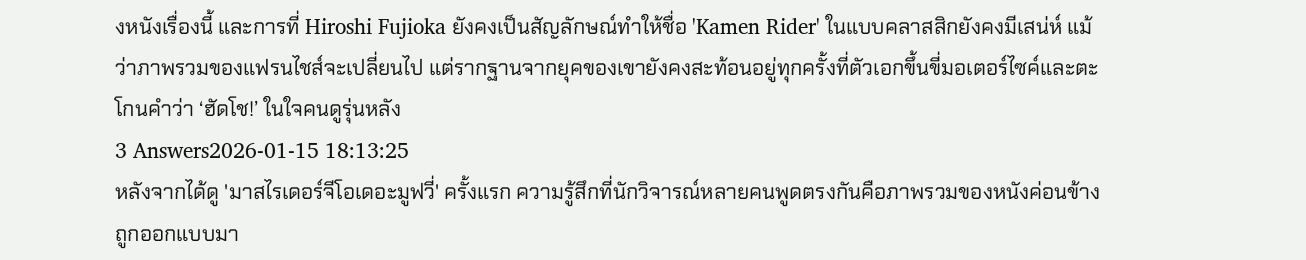งหนังเรื่องนี้ และการที่ Hiroshi Fujioka ยังคงเป็นสัญลักษณ์ทำให้ชื่อ 'Kamen Rider' ในแบบคลาสสิกยังคงมีเสน่ห์ แม้ว่าภาพรวมของแฟรนไชส์จะเปลี่ยนไป แต่รากฐานจากยุคของเขายังคงสะท้อนอยู่ทุกครั้งที่ตัวเอกขึ้นขี่มอเตอร์ไซค์และตะโกนคำว่า ‘ฮัดโช!’ ในใจคนดูรุ่นหลัง
3 Answers2026-01-15 18:13:25
หลังจากได้ดู 'มาสไรเดอร์จีโอเดอะมูฟวี่' ครั้งแรก ความรู้สึกที่นักวิจารณ์หลายคนพูดตรงกันคือภาพรวมของหนังค่อนข้างถูกออกแบบมา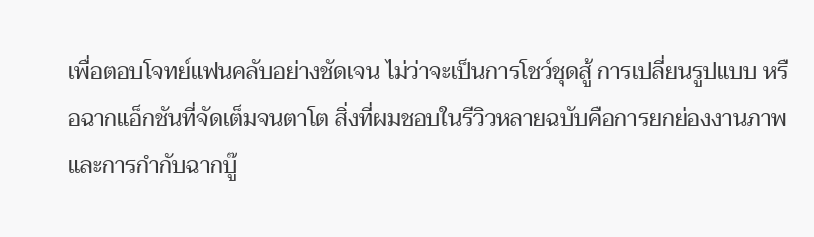เพื่อตอบโจทย์แฟนคลับอย่างชัดเจน ไม่ว่าจะเป็นการโชว์ชุดสู้ การเปลี่ยนรูปแบบ หรือฉากแอ็กชันที่จัดเต็มจนตาโต สิ่งที่ผมชอบในรีวิวหลายฉบับคือการยกย่องงานภาพและการกำกับฉากบู๊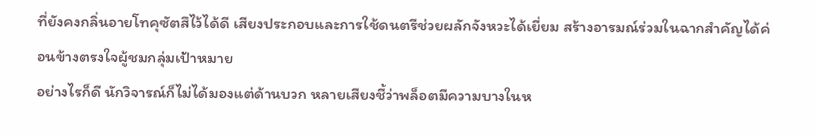ที่ยังคงกลิ่นอายโทคุซัตสึไว้ได้ดี เสียงประกอบและการใช้ดนตรีช่วยผลักจังหวะได้เยี่ยม สร้างอารมณ์ร่วมในฉากสำคัญได้ค่อนข้างตรงใจผู้ชมกลุ่มเป้าหมาย
อย่างไรก็ดี นักวิจารณ์ก็ไม่ได้มองแต่ด้านบวก หลายเสียงชี้ว่าพล็อตมีความบางในห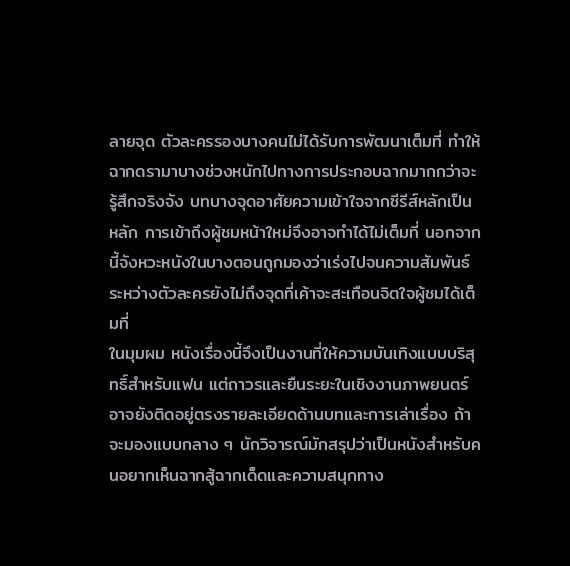ลายจุด ตัวละครรองบางคนไม่ได้รับการพัฒนาเต็มที่ ทำให้ฉากดรามาบางช่วงหนักไปทางการประกอบฉากมากกว่าจะรู้สึกจริงจัง บทบางจุดอาศัยความเข้าใจจากซีรีส์หลักเป็นหลัก การเข้าถึงผู้ชมหน้าใหม่จึงอาจทำได้ไม่เต็มที่ นอกจากนี้จังหวะหนังในบางตอนถูกมองว่าเร่งไปจนความสัมพันธ์ระหว่างตัวละครยังไม่ถึงจุดที่เค้าจะสะเทือนจิตใจผู้ชมได้เต็มที่
ในมุมผม หนังเรื่องนี้จึงเป็นงานที่ให้ความบันเทิงแบบบริสุทธิ์สำหรับแฟน แต่ถาวรและยืนระยะในเชิงงานภาพยนตร์อาจยังติดอยู่ตรงรายละเอียดด้านบทและการเล่าเรื่อง ถ้าจะมองแบบกลาง ๆ นักวิจารณ์มักสรุปว่าเป็นหนังสำหรับคนอยากเห็นฉากสู้ฉากเด็ดและความสนุกทาง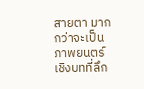สายตา มากกว่าจะเป็นภาพยนตร์เชิงบทที่ลึก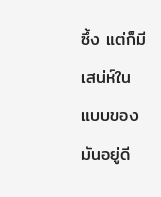ซึ้ง แต่ก็มีเสน่ห์ในแบบของมันอยู่ดี